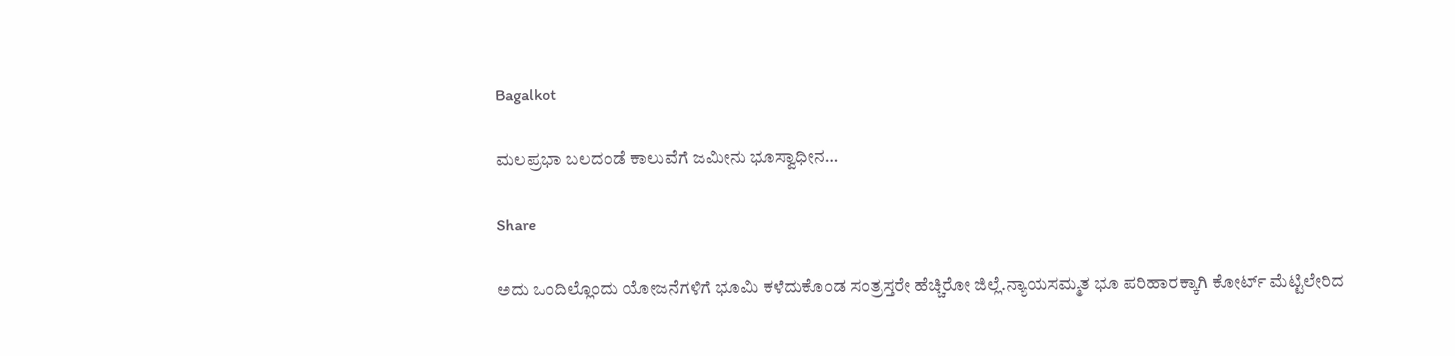Bagalkot

ಮಲಪ್ರಭಾ ಬಲ‌ದಂಡೆ ಕಾಲುವೆಗೆ ಜಮೀನು ಭೂಸ್ವಾಧೀನ…

Share

ಅದು ಒಂದಿಲ್ಲೊಂದು ಯೋಜನೆಗಳಿಗೆ ಭೂಮಿ ಕಳೆದುಕೊಂಡ ಸಂತ್ರಸ್ತರೇ ಹೆಚ್ಚಿರೋ ಜಿಲ್ಲೆ.ನ್ಯಾಯಸಮ್ಮತ ಭೂ ಪರಿಹಾರಕ್ಕಾಗಿ ಕೋರ್ಟ್ ಮೆಟ್ಟಿಲೇರಿದ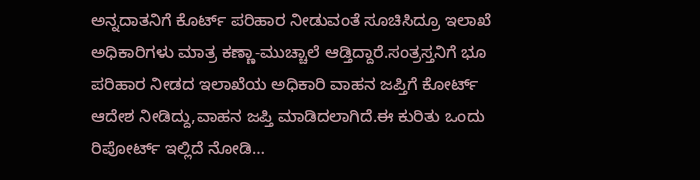ಅನ್ನದಾತನಿಗೆ ಕೊರ್ಟ್ ಪರಿಹಾರ ನೀಡುವಂತೆ ಸೂಚಿಸಿದ್ರೂ ಇಲಾಖೆ ಅಧಿಕಾರಿಗಳು ಮಾತ್ರ ಕಣ್ಣಾ-ಮುಚ್ಚಾಲೆ ಆಡ್ತಿದ್ದಾರೆ.ಸಂತ್ರಸ್ತನಿಗೆ ಭೂ ಪರಿಹಾರ ನೀಡದ ಇಲಾಖೆಯ ಅಧಿಕಾರಿ ವಾಹನ ಜಪ್ತಿಗೆ ಕೋರ್ಟ್ ಆದೇಶ ನೀಡಿದ್ದು,ವಾಹನ ಜಪ್ತಿ ಮಾಡಿದಲಾಗಿದೆ.ಈ ಕುರಿತು ಒಂದು ರಿಪೋರ್ಟ್ ಇಲ್ಲಿದೆ ನೋಡಿ…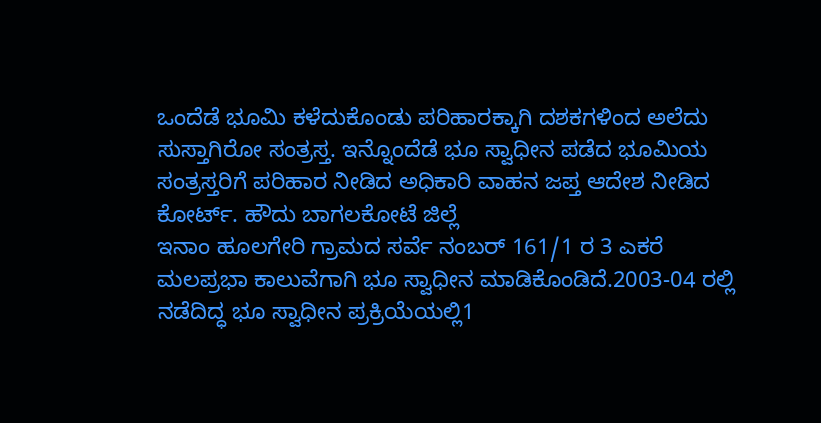ಒಂದೆಡೆ ಭೂಮಿ ಕಳೆದುಕೊಂಡು ಪರಿಹಾರಕ್ಕಾಗಿ ದಶಕಗಳಿಂದ ಅಲೆದು ಸುಸ್ತಾಗಿರೋ ಸಂತ್ರಸ್ತ. ಇನ್ನೊಂದೆಡೆ ಭೂ ಸ್ವಾಧೀನ ಪಡೆದ ಭೂಮಿಯ ಸಂತ್ರಸ್ತರಿಗೆ ಪರಿಹಾರ ನೀಡಿದ ಅಧಿಕಾರಿ ವಾಹನ ಜಪ್ತ ಆದೇಶ ನೀಡಿದ ಕೋರ್ಟ್. ಹೌದು ಬಾಗಲಕೋಟೆ ಜಿಲ್ಲೆ
ಇನಾಂ ಹೂಲಗೇರಿ ಗ್ರಾಮದ ಸರ್ವೆ ನಂಬರ್ 161/1 ರ 3 ಎಕರೆ ಮಲಪ್ರಭಾ ಕಾಲುವೆಗಾಗಿ ಭೂ ಸ್ವಾಧೀನ ಮಾಡಿಕೊಂಡಿದೆ.2003-04 ರಲ್ಲಿ ನಡೆದಿದ್ಧ ಭೂ ಸ್ವಾಧೀನ ಪ್ರಕ್ರಿಯೆಯಲ್ಲಿ1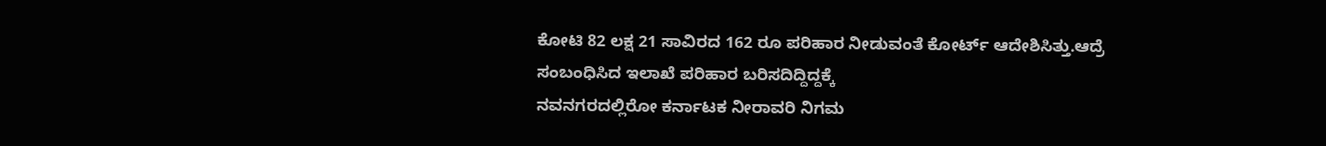ಕೋಟಿ 82 ಲಕ್ಷ 21 ಸಾವಿರದ 162 ರೂ ಪರಿಹಾರ ನೀಡುವಂತೆ ಕೋರ್ಟ್ ಆದೇಶಿಸಿತ್ತು.ಆದ್ರೆ ಸಂಬಂಧಿಸಿದ ಇಲಾಖೆ ಪರಿಹಾರ ಬರಿಸದಿದ್ದಿದ್ದಕ್ಕೆ
ನವನಗರದಲ್ಲಿರೋ ಕರ್ನಾಟಕ ನೀರಾವರಿ ನಿಗಮ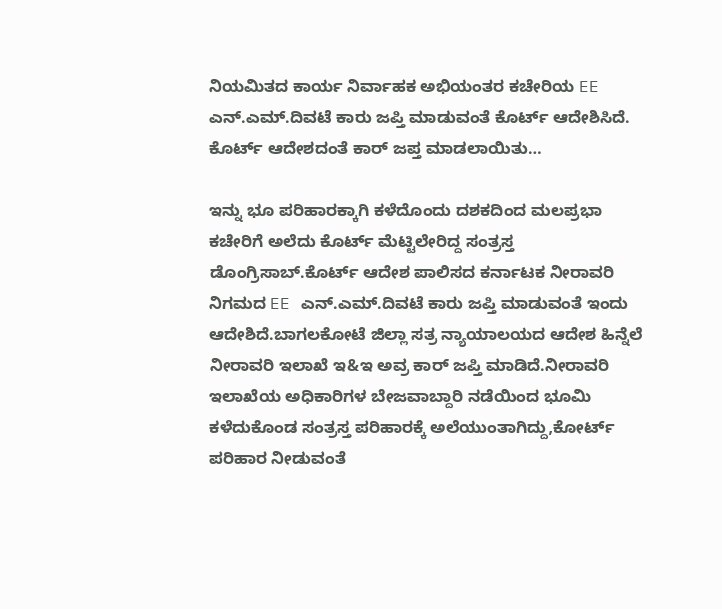ನಿಯಮಿತದ ಕಾರ್ಯ ನಿರ್ವಾಹಕ ಅಭಿಯಂತರ ಕಚೇರಿಯ EE ಎನ್.ಎಮ್.ದಿವಟೆ ಕಾರು ಜಪ್ತಿ ಮಾಡುವಂತೆ ಕೊರ್ಟ್ ಆದೇಶಿಸಿದೆ. ಕೊರ್ಟ್ ಆದೇಶದಂತೆ ಕಾರ್ ಜಪ್ತ ಮಾಡಲಾಯಿತು…

ಇನ್ನು ಭೂ ಪರಿಹಾರಕ್ಕಾಗಿ ಕಳೆದೊಂದು ದಶಕದಿಂದ ಮಲಪ್ರಭಾ ಕಚೇರಿಗೆ ಅಲೆದು ಕೊರ್ಟ್ ಮೆಟ್ಟಿಲೇರಿದ್ದ ಸಂತ್ರಸ್ತ ಡೊಂಗ್ರಿಸಾಬ್.ಕೊರ್ಟ್ ಆದೇಶ ಪಾಲಿಸದ ಕರ್ನಾಟಕ ನೀರಾವರಿ ನಿಗಮದ EE ಎನ್.ಎಮ್.ದಿವಟೆ ಕಾರು ಜಪ್ತಿ ಮಾಡುವಂತೆ ಇಂದು ಆದೇಶಿದೆ.ಬಾಗಲಕೋಟೆ ಜಿಲ್ಲಾ ಸತ್ರ ನ್ಯಾಯಾಲಯದ ಆದೇಶ ಹಿನ್ನೆಲೆ ನೀರಾವರಿ ಇಲಾಖೆ ಇ&ಇ ಅವ್ರ ಕಾರ್ ಜಪ್ತಿ ಮಾಡಿದೆ.ನೀರಾವರಿ ಇಲಾಖೆಯ ಅಧಿಕಾರಿಗಳ ಬೇಜವಾಬ್ದಾರಿ ನಡೆಯಿಂದ ಭೂಮಿ ಕಳೆದುಕೊಂಡ ಸಂತ್ರಸ್ತ ಪರಿಹಾರಕ್ಕೆ ಅಲೆಯುಂತಾಗಿದ್ದು,ಕೋರ್ಟ್ ಪರಿಹಾರ ನೀಡುವಂತೆ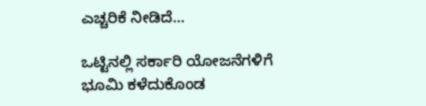ಎಚ್ಚರಿಕೆ ನೀಡಿದೆ…

ಒಟ್ಟಿನಲ್ಲಿ ಸರ್ಕಾರಿ ಯೋಜನೆಗಳಿಗೆ ಭೂಮಿ ಕಳೆದುಕೊಂಡ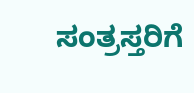ಸಂತ್ರಸ್ತರಿಗೆ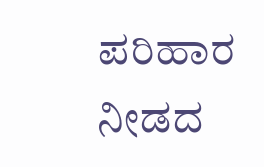ಪರಿಹಾರ ನೀಡದ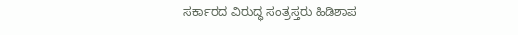ಸರ್ಕಾರದ ವಿರುದ್ಧ ಸಂತ್ರಸ್ತರು ಹಿಡಿಶಾಪ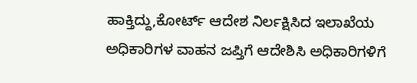ಹಾಕ್ತಿದ್ದು,ಕೋರ್ಟ್ ಆದೇಶ ನಿರ್ಲಕ್ಷಿಸಿದ ಇಲಾಖೆಯ ಅಧಿಕಾರಿಗಳ ವಾಹನ ಜಪ್ತಿಗೆ ಆದೇಶಿಸಿ ಅಧಿಕಾರಿಗಳಿಗೆ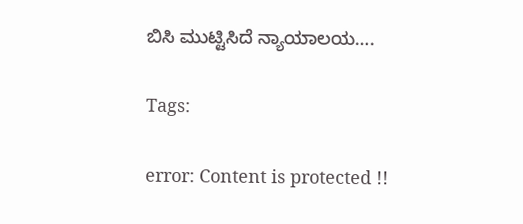ಬಿಸಿ ಮುಟ್ಟಿಸಿದೆ ನ್ಯಾಯಾಲಯ….

Tags:

error: Content is protected !!